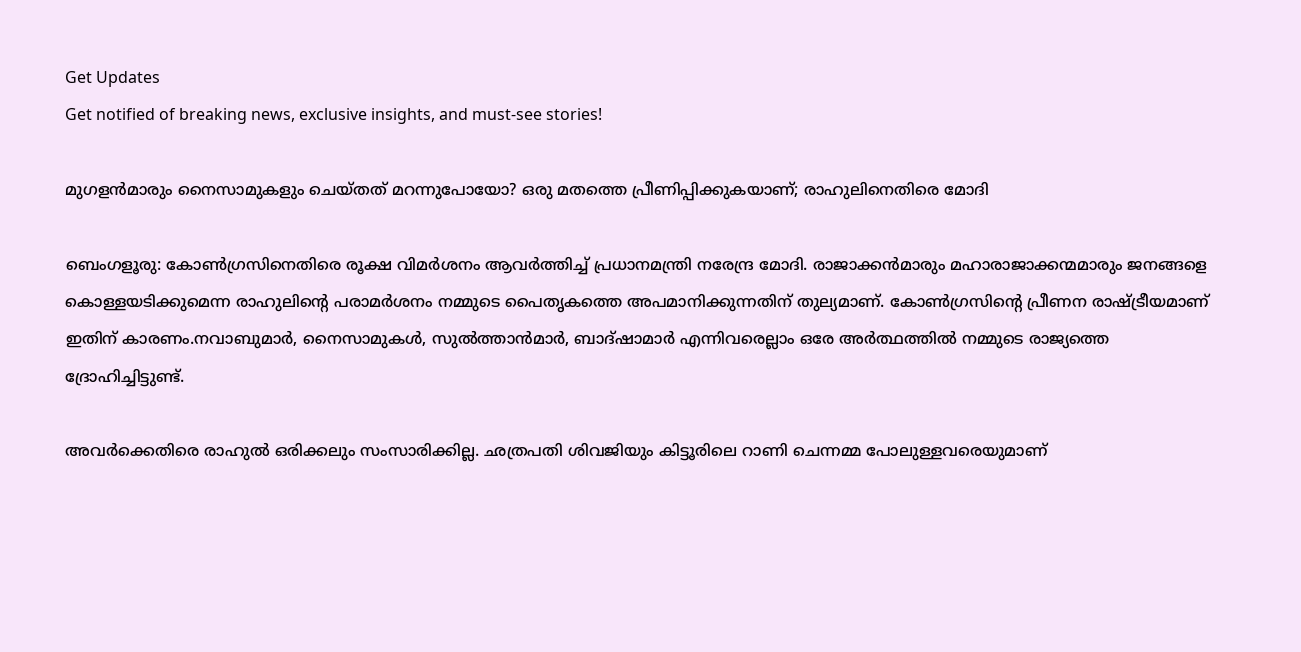Get Updates
Get notified of breaking news, exclusive insights, and must-see stories!

മുഗളന്‍മാരും നൈസാമുകളും ചെയ്തത് മറന്നുപോയോ? ഒരു മതത്തെ പ്രീണിപ്പിക്കുകയാണ്; രാഹുലിനെതിരെ മോദി

ബെംഗളൂരു: കോണ്‍ഗ്രസിനെതിരെ രൂക്ഷ വിമര്‍ശനം ആവര്‍ത്തിച്ച് പ്രധാനമന്ത്രി നരേന്ദ്ര മോദി. രാജാക്കന്‍മാരും മഹാരാജാക്കന്മമാരും ജനങ്ങളെ കൊള്ളയടിക്കുമെന്ന രാഹുലിന്റെ പരാമര്‍ശനം നമ്മുടെ പൈതൃകത്തെ അപമാനിക്കുന്നതിന് തുല്യമാണ്. കോണ്‍ഗ്രസിന്റെ പ്രീണന രാഷ്ട്രീയമാണ് ഇതിന് കാരണം.നവാബുമാര്‍, നൈസാമുകള്‍, സുല്‍ത്താന്‍മാര്‍, ബാദ്ഷാമാര്‍ എന്നിവരെല്ലാം ഒരേ അര്‍ത്ഥത്തില്‍ നമ്മുടെ രാജ്യത്തെ ദ്രോഹിച്ചിട്ടുണ്ട്.

അവര്‍ക്കെതിരെ രാഹുല്‍ ഒരിക്കലും സംസാരിക്കില്ല. ഛത്രപതി ശിവജിയും കിട്ടൂരിലെ റാണി ചെന്നമ്മ പോലുള്ളവരെയുമാണ്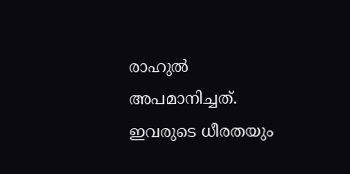രാഹുല്‍ അപമാനിച്ചത്. ഇവരുടെ ധീരതയും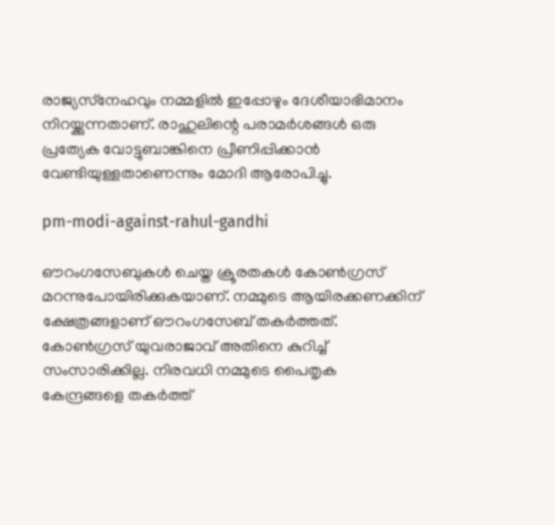രാജ്യസ്‌നേഹവും നമ്മളില്‍ ഇപ്പോഴും ദേശീയാഭിമാനം നിറയ്ക്കുന്നതാണ്. രാഹുലിന്റെ പരാമര്‍ശങ്ങള്‍ ഒരു പ്രത്യേക വോട്ടുബാങ്കിനെ പ്രീണിപ്പിക്കാന്‍ വേണ്ടിയുള്ളതാണെന്നും മോദി ആരോപിച്ചു.

pm-modi-against-rahul-gandhi

ഔറംഗസേബുകള്‍ ചെയ്ത ക്രൂരതകള്‍ കോണ്‍ഗ്രസ് മറന്നുപോയിരിക്കുകയാണ്. നമ്മുടെ ആയിരക്കണക്കിന് ക്ഷേത്രങ്ങളാണ് ഔറംഗസേബ് തകര്‍ത്തത്. കോണ്‍ഗ്രസ് യുവരാജാവ് അതിനെ കുറിച്ച് സംസാരിക്കില്ല. നിരവധി നമ്മുടെ പൈതൃക കേന്ദ്രങ്ങളെ തകര്‍ത്ത്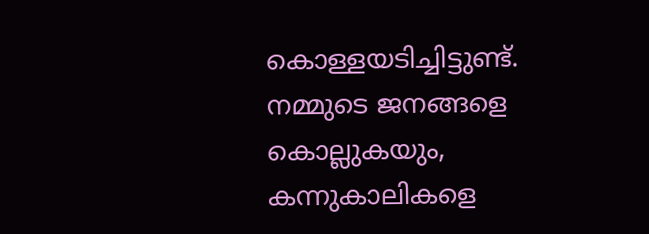കൊള്ളയടിച്ചിട്ടുണ്ട്. നമ്മുടെ ജനങ്ങളെ കൊല്ലുകയും, കന്നുകാലികളെ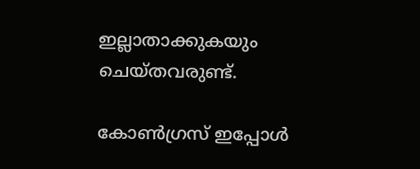ഇല്ലാതാക്കുകയും ചെയ്തവരുണ്ട്.

കോണ്‍ഗ്രസ് ഇപ്പോള്‍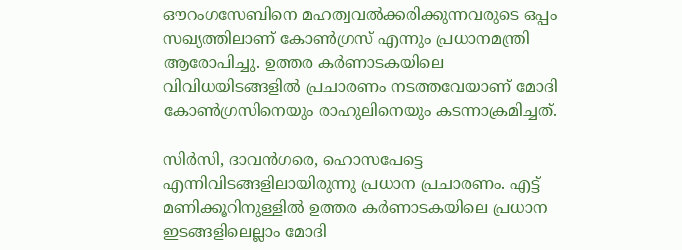ഔറംഗസേബിനെ മഹത്വവല്‍ക്കരിക്കുന്നവരുടെ ഒപ്പം സഖ്യത്തിലാണ് കോണ്‍ഗ്രസ് എന്നും പ്രധാനമന്ത്രി ആരോപിച്ചു. ഉത്തര കര്‍ണാടകയിലെ വിവിധയിടങ്ങളില്‍ പ്രചാരണം നടത്തവേയാണ് മോദി കോണ്‍ഗ്രസിനെയും രാഹുലിനെയും കടന്നാക്രമിച്ചത്.

സിര്‍സി, ദാവന്‍ഗരെ, ഹൊസപേട്ടെ എന്നിവിടങ്ങളിലായിരുന്നു പ്രധാന പ്രചാരണം. എട്ട് മണിക്കൂറിനുള്ളില്‍ ഉത്തര കര്‍ണാടകയിലെ പ്രധാന ഇടങ്ങളിലെല്ലാം മോദി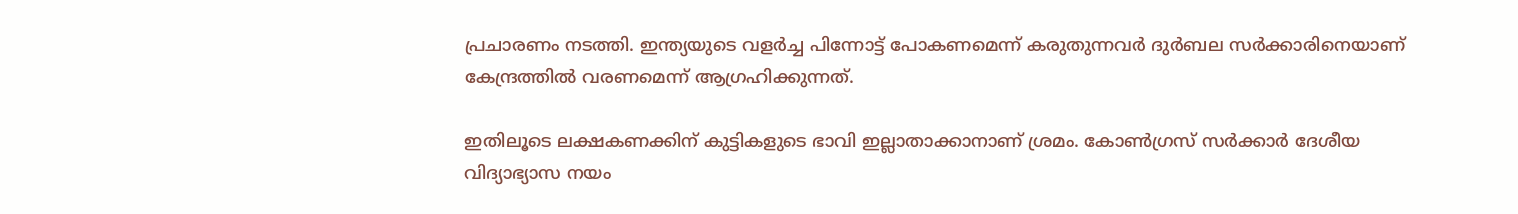പ്രചാരണം നടത്തി. ഇന്ത്യയുടെ വളര്‍ച്ച പിന്നോട്ട് പോകണമെന്ന് കരുതുന്നവര്‍ ദുര്‍ബല സര്‍ക്കാരിനെയാണ് കേന്ദ്രത്തില്‍ വരണമെന്ന് ആഗ്രഹിക്കുന്നത്.

ഇതിലൂടെ ലക്ഷകണക്കിന് കുട്ടികളുടെ ഭാവി ഇല്ലാതാക്കാനാണ് ശ്രമം. കോണ്‍ഗ്രസ് സര്‍ക്കാര്‍ ദേശീയ വിദ്യാഭ്യാസ നയം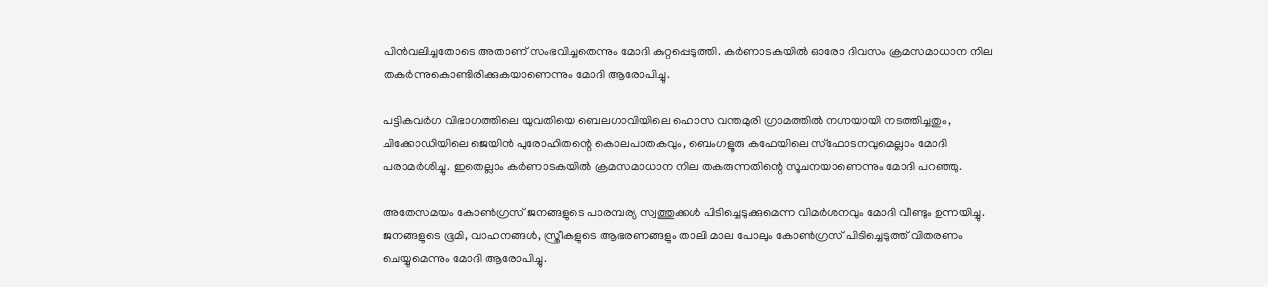പിന്‍വലിച്ചതോടെ അതാണ് സംഭവിച്ചതെന്നും മോദി കുറ്റപ്പെടുത്തി. കര്‍ണാടകയില്‍ ഓരോ ദിവസം ക്രമസമാധാന നില തകര്‍ന്നുകൊണ്ടിരിക്കുകയാണെന്നും മോദി ആരോപിച്ചു.

പട്ടികവര്‍ഗ വിഭാഗത്തിലെ യുവതിയെ ബെലഗാവിയിലെ ഹൊസ വന്തമുരി ഗ്രാമത്തില്‍ നഗ്നയായി നടത്തിച്ചതും, ചിക്കോഡിയിലെ ജെയിന്‍ പുരോഹിതന്റെ കൊലപാതകവും, ബെംഗളൂരു കഫേയിലെ സ്‌ഫോടനവുമെല്ലാം മോദി പരാമര്‍ശിച്ചു. ഇതെല്ലാം കര്‍ണാടകയില്‍ ക്രമസമാധാന നില തകരുന്നതിന്റെ സൂചനയാണെന്നും മോദി പറഞ്ഞു.

അതേസമയം കോണ്‍ഗ്രസ് ജനങ്ങളുടെ പാരമ്പര്യ സ്വത്തുക്കള്‍ പിടിച്ചെടുക്കുമെന്ന വിമര്‍ശനവും മോദി വീണ്ടും ഉന്നയിച്ചു. ജനങ്ങളുടെ ഭൂമി, വാഹനങ്ങള്‍, സ്ത്രീകളുടെ ആഭരണങ്ങളും താലി മാല പോലും കോണ്‍ഗ്രസ് പിടിച്ചെടുത്ത് വിതരണം ചെയ്യുമെന്നും മോദി ആരോപിച്ചു.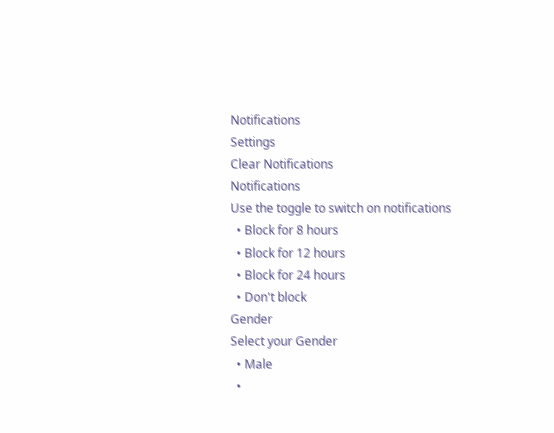Notifications
Settings
Clear Notifications
Notifications
Use the toggle to switch on notifications
  • Block for 8 hours
  • Block for 12 hours
  • Block for 24 hours
  • Don't block
Gender
Select your Gender
  • Male
  •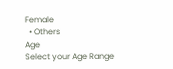Female
  • Others
Age
Select your Age Range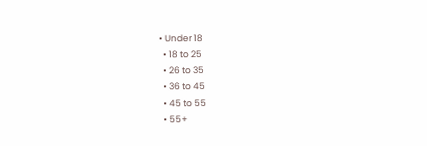• Under 18
  • 18 to 25
  • 26 to 35
  • 36 to 45
  • 45 to 55
  • 55+